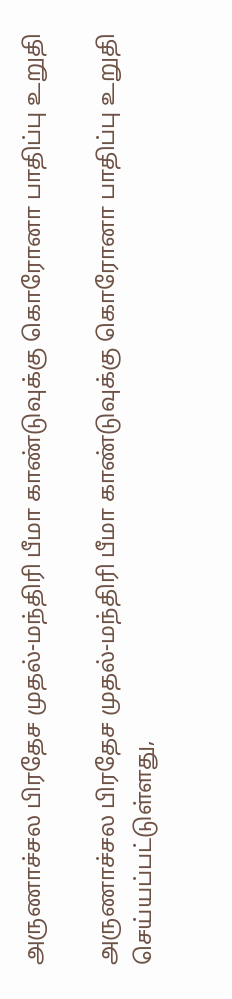அருணாச்சல பிரதேச முதல்-மந்திரி பீமா காண்டுவுக்கு கொரோனா பாதிப்பு உறுதி

அருணாச்சல பிரதேச முதல்-மந்திரி பீமா காண்டுவுக்கு கொரோனா பாதிப்பு உறுதி செய்யப்பட்டுள்ளது,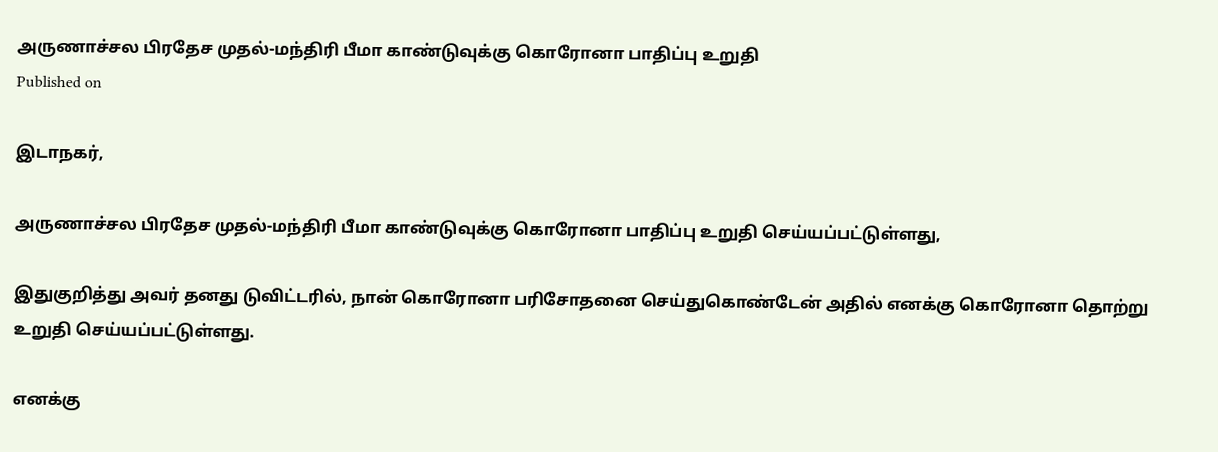அருணாச்சல பிரதேச முதல்-மந்திரி பீமா காண்டுவுக்கு கொரோனா பாதிப்பு உறுதி
Published on

இடாநகர்,

அருணாச்சல பிரதேச முதல்-மந்திரி பீமா காண்டுவுக்கு கொரோனா பாதிப்பு உறுதி செய்யப்பட்டுள்ளது,

இதுகுறித்து அவர் தனது டுவிட்டரில், நான் கொரோனா பரிசோதனை செய்துகொண்டேன் அதில் எனக்கு கொரோனா தொற்று உறுதி செய்யப்பட்டுள்ளது.

எனக்கு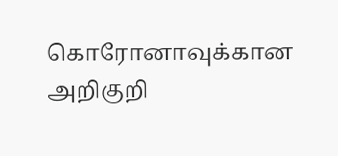கொரோனாவுக்கான அறிகுறி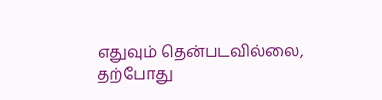எதுவும் தென்படவில்லை, தற்போது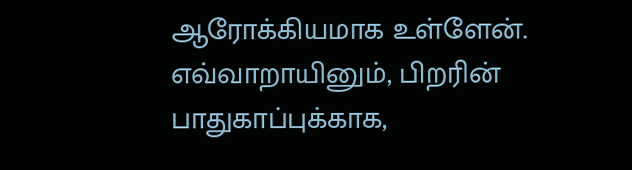ஆரோக்கியமாக உள்ளேன். எவ்வாறாயினும், பிறரின் பாதுகாப்புக்காக,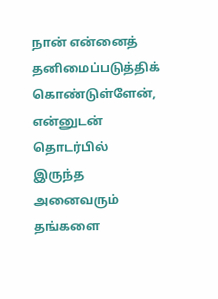நான் என்னைத் தனிமைப்படுத்திக் கொண்டுள்ளேன், என்னுடன் தொடர்பில் இருந்த அனைவரும் தங்களை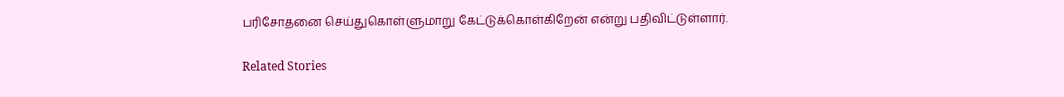பரிசோதனை செய்துகொள்ளுமாறு கேட்டுக்கொள்கிறேன் என்று பதிவிட்டுள்ளார்.

Related Stories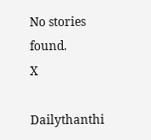No stories found.
X

Dailythanthi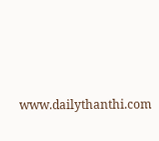www.dailythanthi.com